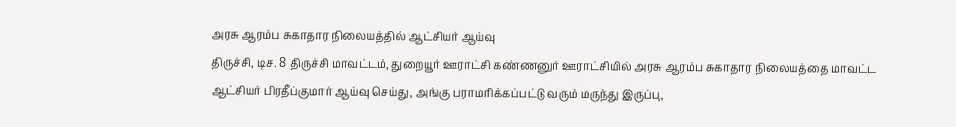அரசு ஆரம்ப சுகாதார நிலையத்தில் ஆட்சியர் ஆய்வு
திருச்சி, டிச. 8 திருச்சி மாவட்டம், துறையூர் ஊராட்சி கண்ணனுர் ஊராட்சியில் அரசு ஆரம்ப சுகாதார நிலையத்தை மாவட்ட ஆட்சியர் பிரதீப்குமார் ஆய்வு செய்து, அங்கு பராமரிக்கப்பட்டு வரும் மருந்து இருப்பு,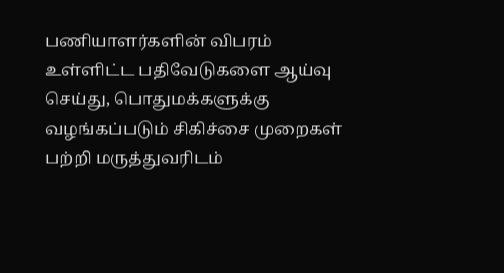பணியாளர்களின் விபரம் உள்ளிட்ட பதிவேடுகளை ஆய்வு செய்து, பொதுமக்களுக்கு வழங்கப்படும் சிகிச்சை முறைகள் பற்றி மருத்துவரிடம்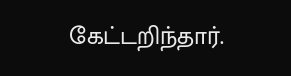கேட்டறிந்தார்.